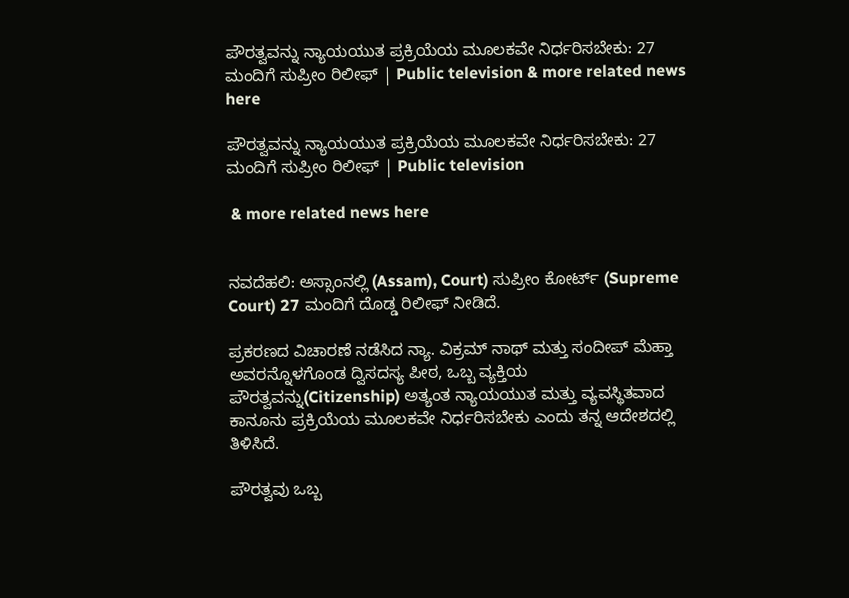ಪೌರತ್ವವನ್ನು ನ್ಯಾಯಯುತ ಪ್ರಕ್ರಿಯೆಯ ಮೂಲಕವೇ ನಿರ್ಧರಿಸಬೇಕು: 27 ಮಂದಿಗೆ ಸುಪ್ರೀಂ ರಿಲೀಫ್‌ | Public television & more related news here

ಪೌರತ್ವವನ್ನು ನ್ಯಾಯಯುತ ಪ್ರಕ್ರಿಯೆಯ ಮೂಲಕವೇ ನಿರ್ಧರಿಸಬೇಕು: 27 ಮಂದಿಗೆ ಸುಪ್ರೀಂ ರಿಲೀಫ್‌ | Public television

 & more related news here


ನವದೆಹಲಿ: ಅಸ್ಸಾಂನಲ್ಲಿ (Assam), Court) ಸುಪ್ರೀಂ ಕೋರ್ಟ್ (Supreme Court) 27 ಮಂದಿಗೆ ದೊಡ್ಡ ರಿಲೀಫ್ ನೀಡಿದೆ.

ಪ್ರಕರಣದ ವಿಚಾರಣೆ ನಡೆಸಿದ ನ್ಯಾ. ವಿಕ್ರಮ್ ನಾಥ್ ಮತ್ತು ಸಂದೀಪ್ ಮೆಹ್ತಾ ಅವರನ್ನೊಳಗೊಂಡ ದ್ವಿಸದಸ್ಯ ಪೀಠ, ಒಬ್ಬ ವ್ಯಕ್ತಿಯ ಪೌರತ್ವವನ್ನು(Citizenship) ಅತ್ಯಂತ ನ್ಯಾಯಯುತ ಮತ್ತು ವ್ಯವಸ್ಥಿತವಾದ ಕಾನೂನು ಪ್ರಕ್ರಿಯೆಯ ಮೂಲಕವೇ ನಿರ್ಧರಿಸಬೇಕು ಎಂದು ತನ್ನ ಆದೇಶದಲ್ಲಿ ತಿಳಿಸಿದೆ.

ಪೌರತ್ವವು ಒಬ್ಬ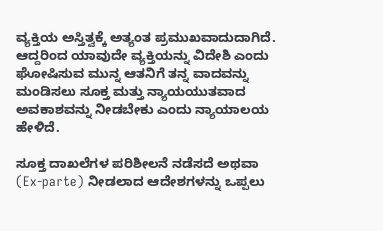ವ್ಯಕ್ತಿಯ ಅಸ್ತಿತ್ವಕ್ಕೆ ಅತ್ಯಂತ ಪ್ರಮುಖವಾದುದಾಗಿದೆ. ಆದ್ದರಿಂದ ಯಾವುದೇ ವ್ಯಕ್ತಿಯನ್ನು ವಿದೇಶಿ ಎಂದು ಘೋಷಿಸುವ ಮುನ್ನ ಆತನಿಗೆ ತನ್ನ ವಾದವನ್ನು ಮಂಡಿಸಲು ಸೂಕ್ತ ಮತ್ತು ನ್ಯಾಯಯುತವಾದ ಅವಕಾಶವನ್ನು ನೀಡಬೇಕು ಎಂದು ನ್ಯಾಯಾಲಯ ಹೇಳಿದೆ.

ಸೂಕ್ತ ದಾಖಲೆಗಳ ಪರಿಶೀಲನೆ ನಡೆಸದೆ ಅಥವಾ (Ex-parte) ನೀಡಲಾದ ಆದೇಶಗಳನ್ನು ಒಪ್ಪಲು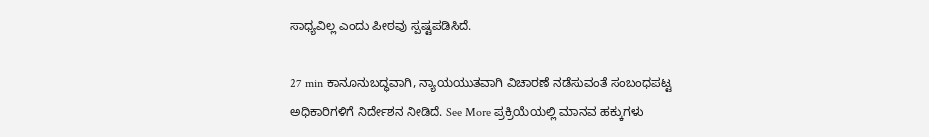ಸಾಧ್ಯವಿಲ್ಲ ಎಂದು ಪೀಠವು ಸ್ಪಷ್ಟಪಡಿಸಿದೆ.

27 min ಕಾನೂನುಬದ್ಧವಾಗಿ, ನ್ಯಾಯಯುತವಾಗಿ ವಿಚಾರಣೆ ನಡೆಸುವಂತೆ ಸಂಬಂಧಪಟ್ಟ ಅಧಿಕಾರಿಗಳಿಗೆ ನಿರ್ದೇಶನ ನೀಡಿದೆ. See More ಪ್ರಕ್ರಿಯೆಯಲ್ಲಿ ಮಾನವ ಹಕ್ಕುಗಳು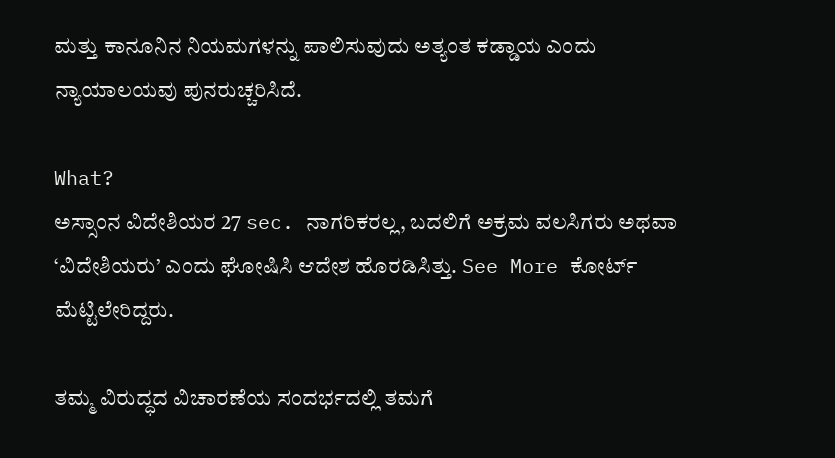ಮತ್ತು ಕಾನೂನಿನ ನಿಯಮಗಳನ್ನು ಪಾಲಿಸುವುದು ಅತ್ಯಂತ ಕಡ್ಡಾಯ ಎಂದು ನ್ಯಾಯಾಲಯವು ಪುನರುಚ್ಚರಿಸಿದೆ.

What?
ಅಸ್ಸಾಂನ ವಿದೇಶಿಯರ 27 sec. ನಾಗರಿಕರಲ್ಲ, ಬದಲಿಗೆ ಅಕ್ರಮ ವಲಸಿಗರು ಅಥವಾ ‘ವಿದೇಶಿಯರು’ ಎಂದು ಘೋಷಿಸಿ ಆದೇಶ ಹೊರಡಿಸಿತ್ತು. See More ಕೋರ್ಟ್ ಮೆಟ್ಟಿಲೇರಿದ್ದರು.

ತಮ್ಮ ವಿರುದ್ಧದ ವಿಚಾರಣೆಯ ಸಂದರ್ಭದಲ್ಲಿ ತಮಗೆ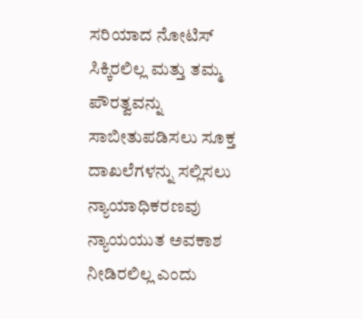ಸರಿಯಾದ ನೋಟಿಸ್ ಸಿಕ್ಕಿರಲಿಲ್ಲ ಮತ್ತು ತಮ್ಮ ಪೌರತ್ವವನ್ನು ಸಾಬೀತುಪಡಿಸಲು ಸೂಕ್ತ ದಾಖಲೆಗಳನ್ನು ಸಲ್ಲಿಸಲು ನ್ಯಾಯಾಧಿಕರಣವು ನ್ಯಾಯಯುತ ಅವಕಾಶ ನೀಡಿರಲಿಲ್ಲ ಎಂದು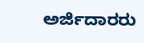ಅರ್ಜಿದಾರರು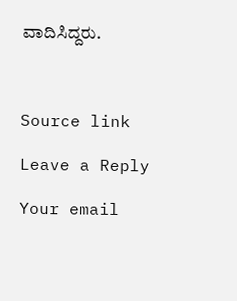ವಾದಿಸಿದ್ದರು.



Source link

Leave a Reply

Your email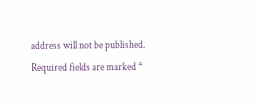address will not be published. Required fields are marked *